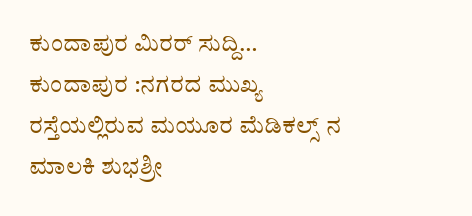ಕುಂದಾಪುರ ಮಿರರ್ ಸುದ್ದಿ…
ಕುಂದಾಪುರ :ನಗರದ ಮುಖ್ಯ ರಸ್ತೆಯಲ್ಲಿರುವ ಮಯೂರ ಮೆಡಿಕಲ್ಸ್ ನ ಮಾಲಕಿ ಶುಭಶ್ರೀ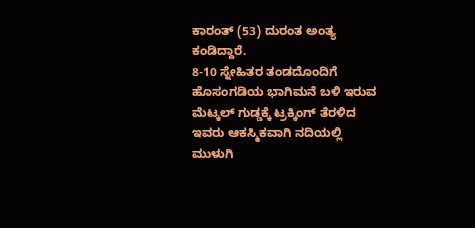ಕಾರಂತ್ (53) ದುರಂತ ಅಂತ್ಯ ಕಂಡಿದ್ದಾರೆ.
8-10 ಸ್ನೇಹಿತರ ತಂಡದೊಂದಿಗೆ ಹೊಸಂಗಡಿಯ ಭಾಗಿಮನೆ ಬಳಿ ಇರುವ ಮೆಟ್ಕಲ್ ಗುಡ್ಡಕ್ಕೆ ಟ್ರಕ್ಕಿಂಗ್ ತೆರಳಿದ ಇವರು ಆಕಸ್ಮಿಕವಾಗಿ ನದಿಯಲ್ಲಿ ಮುಳುಗಿ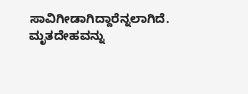ಸಾವಿಗೀಡಾಗಿದ್ದಾರೆನ್ನಲಾಗಿದೆ. ಮೃತದೇಹವನ್ನು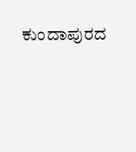ಕುಂದಾಪುರದ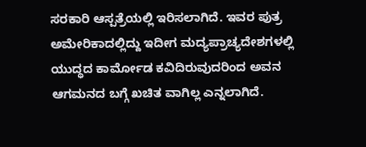ಸರಕಾರಿ ಆಸ್ಪತ್ರೆಯಲ್ಲಿ ಇರಿಸಲಾಗಿದೆ. ಇವರ ಪುತ್ರ ಅಮೇರಿಕಾದಲ್ಲಿದ್ದು ಇದೀಗ ಮದ್ಯಪ್ರಾಚ್ಯದೇಶಗಳಲ್ಲಿ ಯುದ್ಧದ ಕಾರ್ಮೋಡ ಕವಿದಿರುವುದರಿಂದ ಅವನ ಆಗಮನದ ಬಗ್ಗೆ ಖಚಿತ ವಾಗಿಲ್ಲ ಎನ್ನಲಾಗಿದೆ.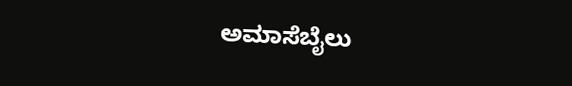ಅಮಾಸೆಬೈಲು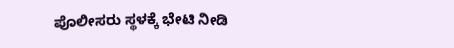ಪೊಲೀಸರು ಸ್ಥಳಕ್ಕೆ ಭೇಟಿ ನೀಡಿ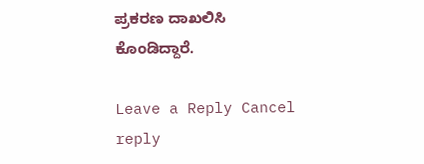ಪ್ರಕರಣ ದಾಖಲಿಸಿ ಕೊಂಡಿದ್ದಾರೆ.

Leave a Reply Cancel reply